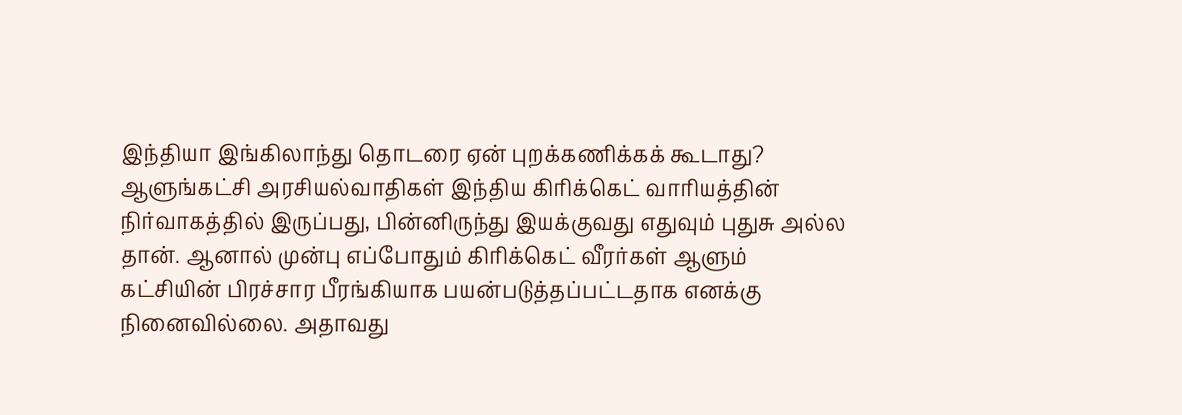இந்தியா இங்கிலாந்து தொடரை ஏன் புறக்கணிக்கக் கூடாது?
ஆளுங்கட்சி அரசியல்வாதிகள் இந்திய கிரிக்கெட் வாரியத்தின் நிர்வாகத்தில் இருப்பது, பின்னிருந்து இயக்குவது எதுவும் புதுசு அல்ல தான். ஆனால் முன்பு எப்போதும் கிரிக்கெட் வீரர்கள் ஆளும் கட்சியின் பிரச்சார பீரங்கியாக பயன்படுத்தப்பட்டதாக எனக்கு நினைவில்லை. அதாவது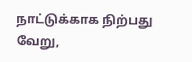நாட்டுக்காக நிற்பது வேறு,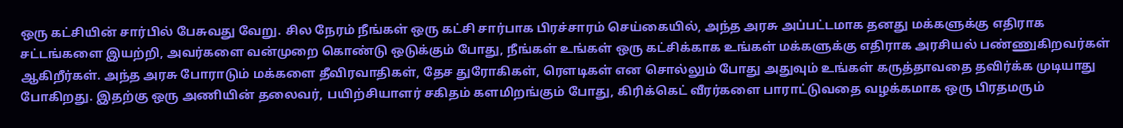ஒரு கட்சியின் சார்பில் பேசுவது வேறு. சில நேரம் நீங்கள் ஒரு கட்சி சார்பாக பிரச்சாரம் செய்கையில், அந்த அரசு அப்பட்டமாக தனது மக்களுக்கு எதிராக சட்டங்களை இயற்றி, அவர்களை வன்முறை கொண்டு ஒடுக்கும் போது, நீங்கள் உங்கள் ஒரு கட்சிக்காக உங்கள் மக்களுக்கு எதிராக அரசியல் பண்ணுகிறவர்கள் ஆகிறீர்கள். அந்த அரசு போராடும் மக்களை தீவிரவாதிகள், தேச துரோகிகள், ரௌடிகள் என சொல்லும் போது அதுவும் உங்கள் கருத்தாவதை தவிர்க்க முடியாது போகிறது. இதற்கு ஒரு அணியின் தலைவர், பயிற்சியாளர் சகிதம் களமிறங்கும் போது, கிரிக்கெட் வீரர்களை பாராட்டுவதை வழக்கமாக ஒரு பிரதமரும்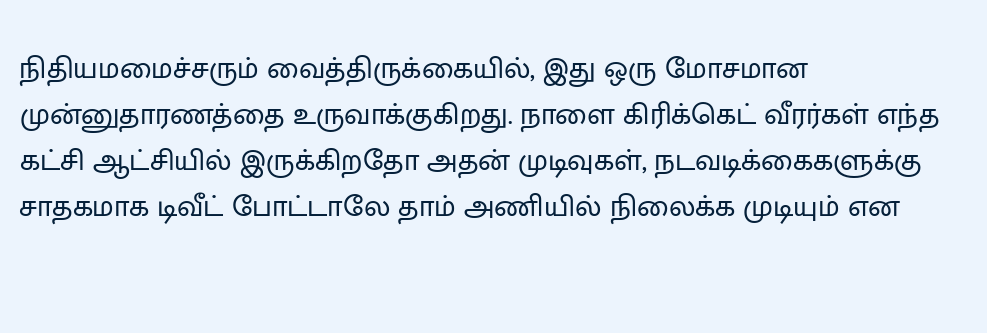நிதியமமைச்சரும் வைத்திருக்கையில், இது ஒரு மோசமான முன்னுதாரணத்தை உருவாக்குகிறது. நாளை கிரிக்கெட் வீரர்கள் எந்த கட்சி ஆட்சியில் இருக்கிறதோ அதன் முடிவுகள், நடவடிக்கைகளுக்கு சாதகமாக டிவீட் போட்டாலே தாம் அணியில் நிலைக்க முடியும் என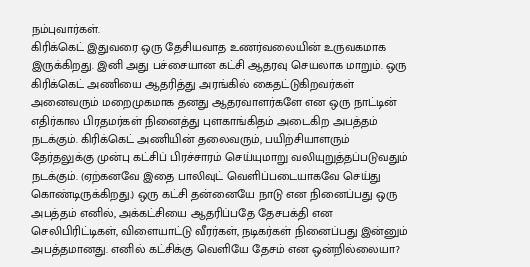நம்புவார்கள்.
கிரிக்கெட் இதுவரை ஒரு தேசியவாத உணர்வலையின் உருவகமாக இருக்கிறது. இனி அது பச்சையான கட்சி ஆதரவு செயலாக மாறும். ஒரு கிரிக்கெட் அணியை ஆதரித்து அரங்கில் கைதட்டுகிறவர்கள் அனைவரும் மறைமுகமாக தனது ஆதரவாளர்களே என ஒரு நாட்டின் எதிர்கால பிரதமர்கள் நினைத்து புளகாங்கிதம் அடைகிற அபத்தம் நடக்கும். கிரிக்கெட் அணியின் தலைவரும், பயிற்சியாளரும் தேர்தலுக்கு முன்பு கட்சிப் பிரச்சாரம் செய்யுமாறு வலியுறுத்தப்படுவதும் நடக்கும். (ஏற்கனவே இதை பாலிவுட் வெளிப்படையாகவே செய்து கொண்டிருக்கிறது.) ஒரு கட்சி தன்னையே நாடு என நினைப்பது ஒரு அபத்தம் எனில், அக்கட்சியை ஆதரிப்பதே தேசபக்தி என செலிபிரிட்டிகள், விளையாட்டு வீரர்கள், நடிகர்கள் நினைப்பது இன்னும் அபத்தமானது. எனில் கட்சிக்கு வெளியே தேசம் என ஒன்றில்லையா?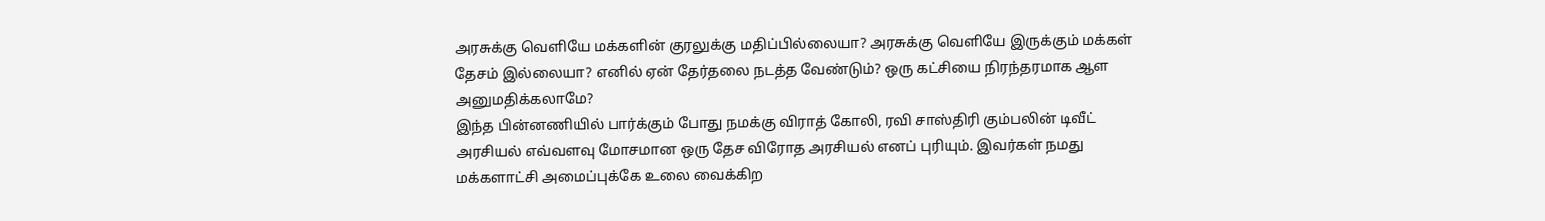அரசுக்கு வெளியே மக்களின் குரலுக்கு மதிப்பில்லையா? அரசுக்கு வெளியே இருக்கும் மக்கள் தேசம் இல்லையா? எனில் ஏன் தேர்தலை நடத்த வேண்டும்? ஒரு கட்சியை நிரந்தரமாக ஆள அனுமதிக்கலாமே?
இந்த பின்னணியில் பார்க்கும் போது நமக்கு விராத் கோலி, ரவி சாஸ்திரி கும்பலின் டிவீட் அரசியல் எவ்வளவு மோசமான ஒரு தேச விரோத அரசியல் எனப் புரியும். இவர்கள் நமது மக்களாட்சி அமைப்புக்கே உலை வைக்கிற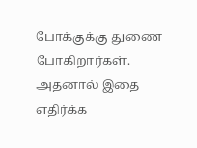போக்குக்கு துணை போகிறார்கள். அதனால் இதை எதிர்க்க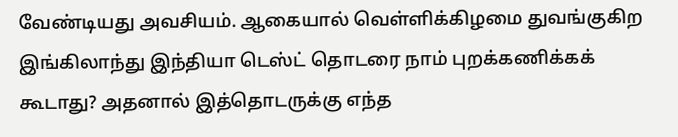வேண்டியது அவசியம். ஆகையால் வெள்ளிக்கிழமை துவங்குகிற இங்கிலாந்து இந்தியா டெஸ்ட் தொடரை நாம் புறக்கணிக்கக் கூடாது? அதனால் இத்தொடருக்கு எந்த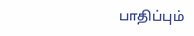பாதிப்பும்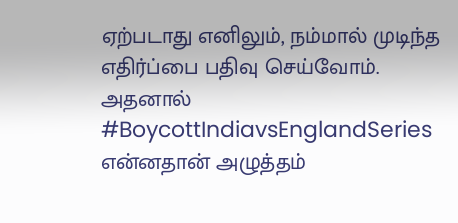ஏற்படாது எனிலும், நம்மால் முடிந்த எதிர்ப்பை பதிவு செய்வோம். அதனால் #BoycottIndiavsEnglandSeries
என்னதான் அழுத்தம்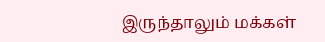இருந்தாலும் மக்கள்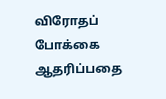விரோதப் போக்கை ஆதரிப்பதை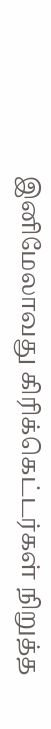இனிமேலாவது கிரிக்கெட்டர்கள் நிறுத்த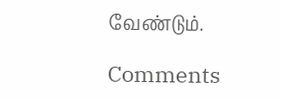வேண்டும்.

Comments